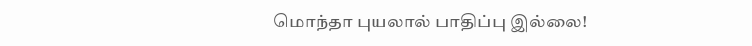மொந்தா புயலால் பாதிப்பு இல்லை!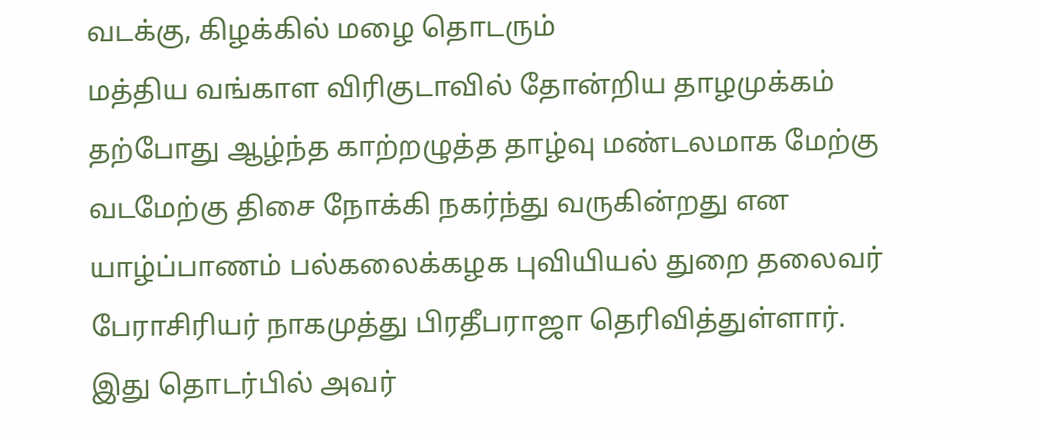வடக்கு, கிழக்கில் மழை தொடரும்
மத்திய வங்காள விரிகுடாவில் தோன்றிய தாழமுக்கம் தற்போது ஆழ்ந்த காற்றழுத்த தாழ்வு மண்டலமாக மேற்கு வடமேற்கு திசை நோக்கி நகர்ந்து வருகின்றது என யாழ்ப்பாணம் பல்கலைக்கழக புவியியல் துறை தலைவர் பேராசிரியர் நாகமுத்து பிரதீபராஜா தெரிவித்துள்ளார்.
இது தொடர்பில் அவர்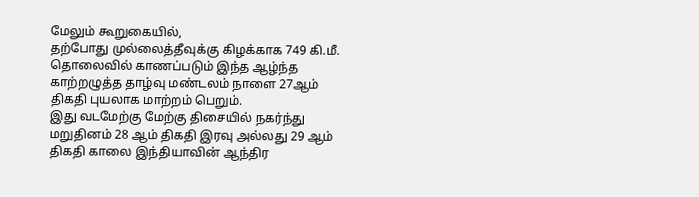மேலும் கூறுகையில்,
தற்போது முல்லைத்தீவுக்கு கிழக்காக 749 கி.மீ. தொலைவில் காணப்படும் இந்த ஆழ்ந்த காற்றழுத்த தாழ்வு மண்டலம் நாளை 27ஆம் திகதி புயலாக மாற்றம் பெறும்.
இது வடமேற்கு மேற்கு திசையில் நகர்ந்து மறுதினம் 28 ஆம் திகதி இரவு அல்லது 29 ஆம் திகதி காலை இந்தியாவின் ஆந்திர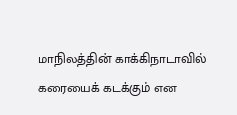மாநிலத்தின் காக்கிநாடாவில் கரையைக் கடக்கும் என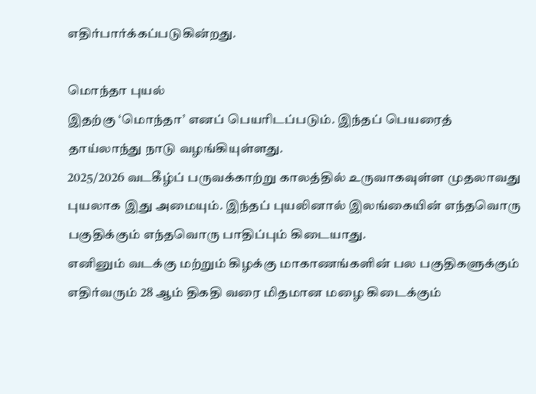எதிர்பார்க்கப்படுகின்றது.

மொந்தா புயல்
இதற்கு ‘மொந்தா’ எனப் பெயரிடப்படும். இந்தப் பெயரைத் தாய்லாந்து நாடு வழங்கியுள்ளது.
2025/2026 வடகீழ்ப் பருவக்காற்று காலத்தில் உருவாகவுள்ள முதலாவது புயலாக இது அமையும். இந்தப் புயலினால் இலங்கையின் எந்தவொரு பகுதிக்கும் எந்தவொரு பாதிப்பும் கிடையாது.
எனினும் வடக்கு மற்றும் கிழக்கு மாகாணங்களின் பல பகுதிகளுக்கும் எதிர்வரும் 28 ஆம் திகதி வரை மிதமான மழை கிடைக்கும்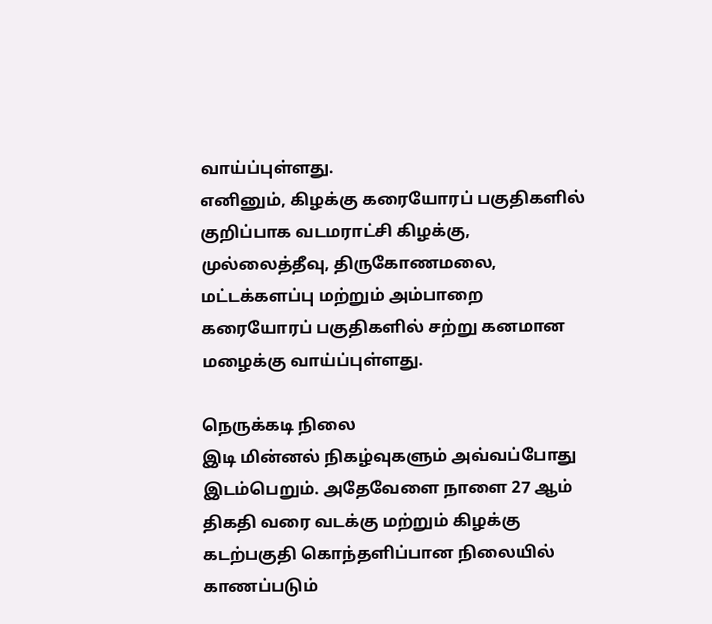வாய்ப்புள்ளது.
எனினும், கிழக்கு கரையோரப் பகுதிகளில் குறிப்பாக வடமராட்சி கிழக்கு, முல்லைத்தீவு, திருகோணமலை, மட்டக்களப்பு மற்றும் அம்பாறை கரையோரப் பகுதிகளில் சற்று கனமான மழைக்கு வாய்ப்புள்ளது.

நெருக்கடி நிலை
இடி மின்னல் நிகழ்வுகளும் அவ்வப்போது இடம்பெறும். அதேவேளை நாளை 27 ஆம் திகதி வரை வடக்கு மற்றும் கிழக்கு கடற்பகுதி கொந்தளிப்பான நிலையில் காணப்படும்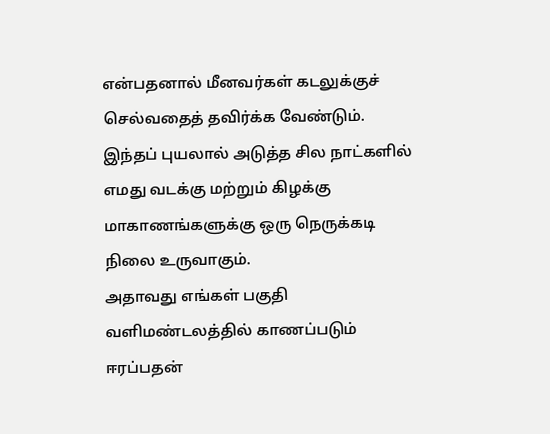என்பதனால் மீனவர்கள் கடலுக்குச் செல்வதைத் தவிர்க்க வேண்டும்.
இந்தப் புயலால் அடுத்த சில நாட்களில் எமது வடக்கு மற்றும் கிழக்கு மாகாணங்களுக்கு ஒரு நெருக்கடி நிலை உருவாகும்.
அதாவது எங்கள் பகுதி வளிமண்டலத்தில் காணப்படும் ஈரப்பதன்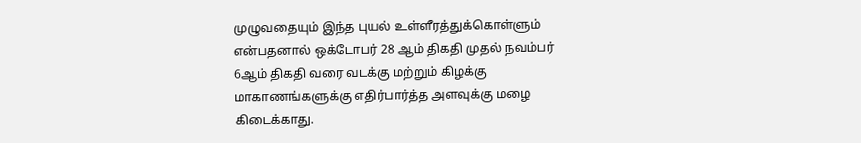முழுவதையும் இந்த புயல் உள்ளீரத்துக்கொள்ளும் என்பதனால் ஒக்டோபர் 28 ஆம் திகதி முதல் நவம்பர் 6ஆம் திகதி வரை வடக்கு மற்றும் கிழக்கு மாகாணங்களுக்கு எதிர்பார்த்த அளவுக்கு மழை கிடைக்காது.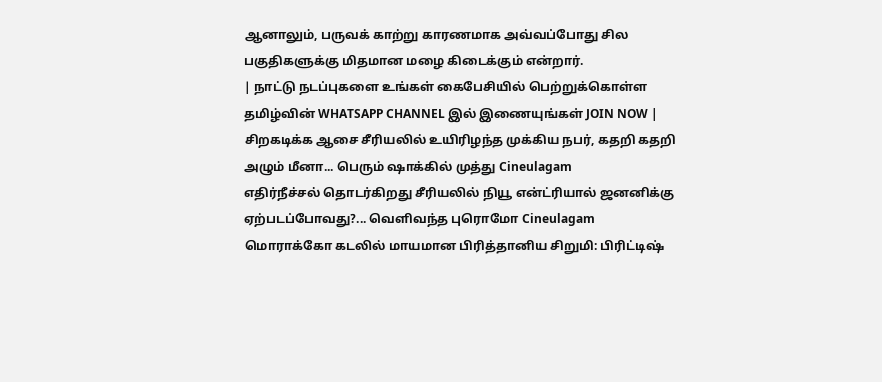ஆனாலும், பருவக் காற்று காரணமாக அவ்வப்போது சில பகுதிகளுக்கு மிதமான மழை கிடைக்கும் என்றார்.
| நாட்டு நடப்புகளை உங்கள் கைபேசியில் பெற்றுக்கொள்ள தமிழ்வின் WHATSAPP CHANNEL இல் இணையுங்கள் JOIN NOW |
சிறகடிக்க ஆசை சீரியலில் உயிரிழந்த முக்கிய நபர், கதறி கதறி அழும் மீனா... பெரும் ஷாக்கில் முத்து Cineulagam
எதிர்நீச்சல் தொடர்கிறது சீரியலில் நியூ என்ட்ரியால் ஜனனிக்கு ஏற்படப்போவது?... வெளிவந்த புரொமோ Cineulagam
மொராக்கோ கடலில் மாயமான பிரித்தானிய சிறுமி: பிரிட்டிஷ்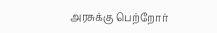அரசுக்கு பெற்றோர்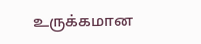உருக்கமான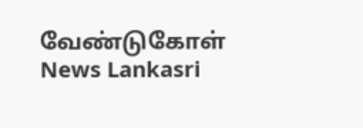வேண்டுகோள் News Lankasri